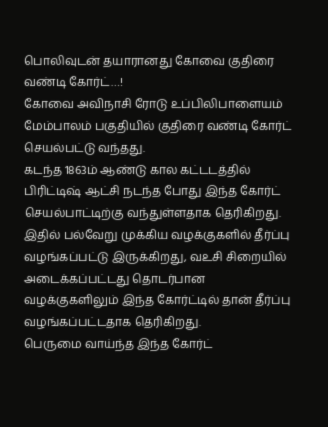பொலிவுடன் தயாரானது கோவை குதிரை வண்டி கோர்ட்…!
கோவை அவிநாசி ரோடு உப்பிலிபாளையம் மேம்பாலம் பகுதியில் குதிரை வண்டி கோர்ட் செயல்பட்டு வந்தது.
கடந்த 1863ம் ஆண்டு கால கட்டடத்தில் பிரிட்டிஷ் ஆட்சி நடந்த போது இந்த கோர்ட் செயல்பாட்டிற்கு வந்துள்ளதாக தெரிகிறது. இதில் பல்வேறு முக்கிய வழக்குகளில் தீர்ப்பு வழங்கப்பட்டு இருக்கிறது, வஉசி சிறையில் அடைக்கப்பட்டது தொடர்பான வழக்குகளிலும் இந்த கோர்ட்டில் தான் தீர்ப்பு வழங்கப்பட்டதாக தெரிகிறது.
பெருமை வாய்ந்த இந்த கோர்ட்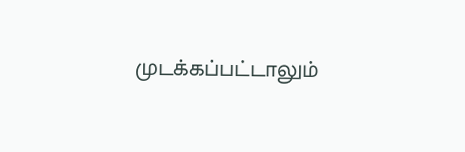முடக்கப்பட்டாலும்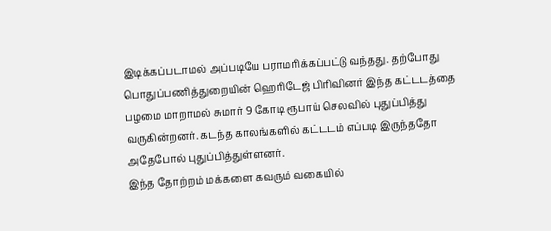இடிக்கப்படாமல் அப்படியே பராமரிக்கப்பட்டு வந்தது. தற்போது பொதுப்பணித்துறையின் ஹெரிடேஜ் பிரிவினர் இந்த கட்டடத்தை பழமை மாறாமல் சுமார் 9 கோடி ரூபாய் செலவில் புதுப்பித்து வருகின்றனர். கடந்த காலங்களில் கட்டடம் எப்படி இருந்ததோ அதேபோல் புதுப்பித்துள்ளனர்.
இந்த தோற்றம் மக்களை கவரும் வகையில்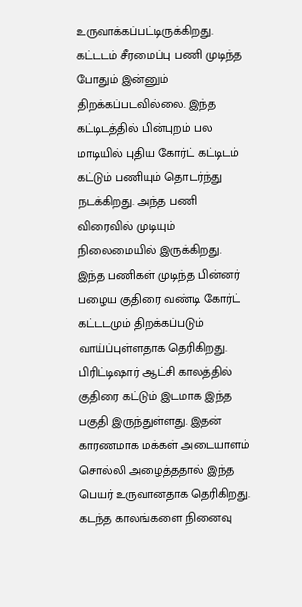உருவாக்கப்பட்டிருக்கிறது. கட்டடம் சீரமைப்பு பணி முடிந்த போதும் இன்னும் திறக்கப்படவில்லை. இந்த கட்டிடத்தில் பின்புறம் பல மாடியில் புதிய கோர்ட் கட்டிடம் கட்டும் பணியும் தொடர்ந்து நடக்கிறது. அந்த பணி விரைவில் முடியும் நிலைமையில் இருக்கிறது. இந்த பணிகள் முடிந்த பின்னர் பழைய குதிரை வண்டி கோர்ட் கட்டடமும் திறக்கப்படும் வாய்ப்புள்ளதாக தெரிகிறது.
பிரிட்டிஷார் ஆட்சி காலத்தில் குதிரை கட்டும் இடமாக இந்த பகுதி இருந்துள்ளது. இதன் காரணமாக மக்கள் அடையாளம் சொல்லி அழைத்ததால் இந்த பெயர் உருவானதாக தெரிகிறது. கடந்த காலங்களை நினைவு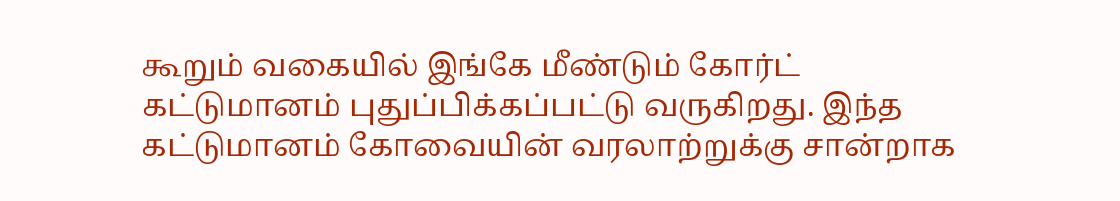கூறும் வகையில் இங்கே மீண்டும் கோர்ட் கட்டுமானம் புதுப்பிக்கப்பட்டு வருகிறது. இந்த கட்டுமானம் கோவையின் வரலாற்றுக்கு சான்றாக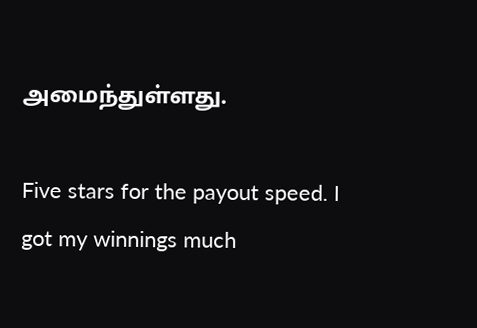அமைந்துள்ளது.

Five stars for the payout speed. I got my winnings much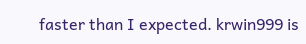faster than I expected. krwin999 is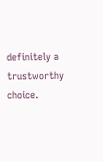definitely a trustworthy choice.